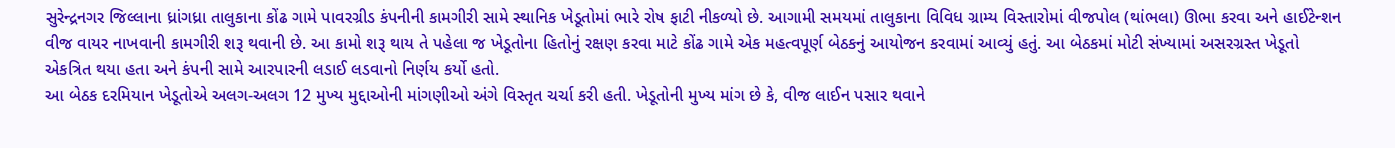સુરેન્દ્રનગર જિલ્લાના ધ્રાંગધ્રા તાલુકાના કોંઢ ગામે પાવરગ્રીડ કંપનીની કામગીરી સામે સ્થાનિક ખેડૂતોમાં ભારે રોષ ફાટી નીકળ્યો છે. આગામી સમયમાં તાલુકાના વિવિધ ગ્રામ્ય વિસ્તારોમાં વીજપોલ (થાંભલા) ઊભા કરવા અને હાઈટેન્શન વીજ વાયર નાખવાની કામગીરી શરૂ થવાની છે. આ કામો શરૂ થાય તે પહેલા જ ખેડૂતોના હિતોનું રક્ષણ કરવા માટે કોંઢ ગામે એક મહત્વપૂર્ણ બેઠકનું આયોજન કરવામાં આવ્યું હતું. આ બેઠકમાં મોટી સંખ્યામાં અસરગ્રસ્ત ખેડૂતો એકત્રિત થયા હતા અને કંપની સામે આરપારની લડાઈ લડવાનો નિર્ણય કર્યો હતો.
આ બેઠક દરમિયાન ખેડૂતોએ અલગ-અલગ 12 મુખ્ય મુદ્દાઓની માંગણીઓ અંગે વિસ્તૃત ચર્ચા કરી હતી. ખેડૂતોની મુખ્ય માંગ છે કે, વીજ લાઈન પસાર થવાને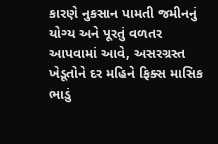કારણે નુકસાન પામતી જમીનનું યોગ્ય અને પૂરતું વળતર આપવામાં આવે, અસરગ્રસ્ત ખેડૂતોને દર મહિને ફિક્સ માસિક ભાડું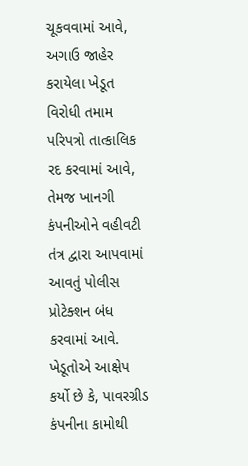ચૂકવવામાં આવે, અગાઉ જાહેર કરાયેલા ખેડૂત વિરોધી તમામ પરિપત્રો તાત્કાલિક રદ કરવામાં આવે, તેમજ ખાનગી કંપનીઓને વહીવટી તંત્ર દ્વારા આપવામાં આવતું પોલીસ પ્રોટેક્શન બંધ કરવામાં આવે. ખેડૂતોએ આક્ષેપ કર્યો છે કે, પાવરગ્રીડ કંપનીના કામોથી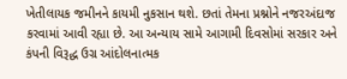ખેતીલાયક જમીનને કાયમી નુકસાન થશે. છતાં તેમના પ્રશ્નોને નજરઅંદાજ કરવામાં આવી રહ્યા છે. આ અન્યાય સામે આગામી દિવસોમાં સરકાર અને કંપની વિરૂદ્ધ ઉગ્ર આંદોલનાત્મક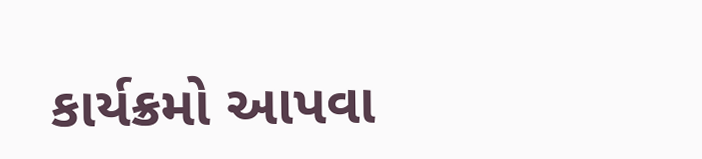કાર્યક્રમો આપવા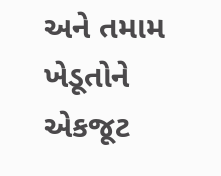અને તમામ ખેડૂતોને એકજૂટ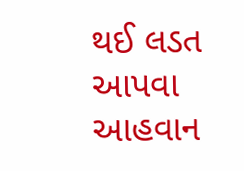થઈ લડત આપવા આહવાન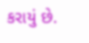કરાયું છે.